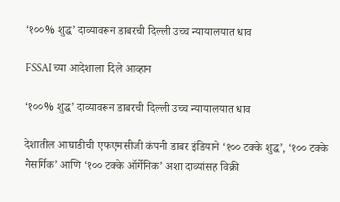‘१००% शुद्ध’ दाव्यावरून डाबरची दिल्ली उच्च न्यायालयात धाव

FSSAI च्या आदेशाला दिले आव्हान

‘१००% शुद्ध’ दाव्यावरून डाबरची दिल्ली उच्च न्यायालयात धाव

देशातील आघाडीची एफएमसीजी कंपनी डाबर इंडियाने ‘१०० टक्के शुद्ध’, ‘१०० टक्के नैसर्गिक’ आणि ‘१०० टक्के ऑर्गेनिक’ अशा दाव्यांसह विक्री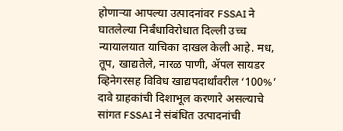होणाऱ्या आपल्या उत्पादनांवर FSSAI ने घातलेल्या निर्बंधाविरोधात दिल्ली उच्च न्यायालयात याचिका दाखल केली आहे. मध, तूप, खाद्यतेले, नारळ पाणी, ॲपल सायडर व्हिनेगरसह विविध खाद्यपदार्थांवरील ‘100%’ दावे ग्राहकांची दिशाभूल करणारे असल्याचे सांगत FSSAI ने संबंधित उत्पादनांची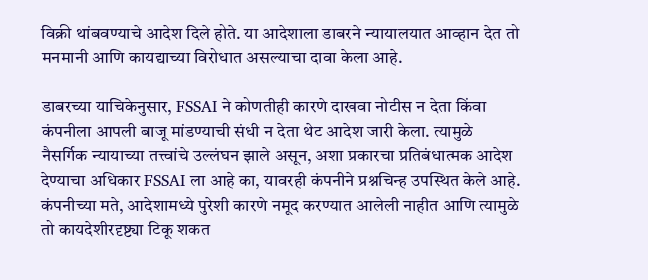विक्री थांबवण्याचे आदेश दिले होते. या आदेशाला डाबरने न्यायालयात आव्हान देत तो मनमानी आणि कायद्याच्या विरोधात असल्याचा दावा केला आहे.

डाबरच्या याचिकेनुसार, FSSAI ने कोणतीही कारणे दाखवा नोटीस न देता किंवा कंपनीला आपली बाजू मांडण्याची संधी न देता थेट आदेश जारी केला. त्यामुळे नैसर्गिक न्यायाच्या तत्त्वांचे उल्लंघन झाले असून, अशा प्रकारचा प्रतिबंधात्मक आदेश देण्याचा अधिकार FSSAI ला आहे का, यावरही कंपनीने प्रश्नचिन्ह उपस्थित केले आहे. कंपनीच्या मते, आदेशामध्ये पुरेशी कारणे नमूद करण्यात आलेली नाहीत आणि त्यामुळे तो कायदेशीरदृष्ट्या टिकू शकत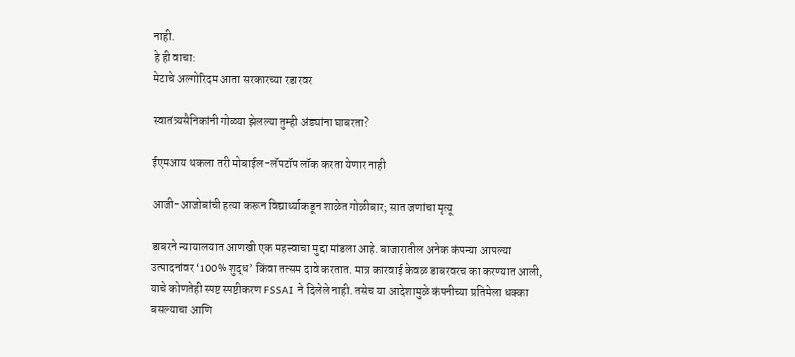नाही.
हे ही वाचा:
मेटाचे अल्गोरिदम आता सरकारच्या रडारवर

स्वातंत्र्यसैनिकांनी गोळ्या झेलल्या तुम्ही अंड्यांना घाबरता?

ईएमआय थकला तरी मोबाईल-लॅपटॉप लॉक करता येणार नाही

आजी-आजोबांची हत्या करून विद्यार्थ्याकडून शाळेत गोळीबार; सात जणांचा मृत्यू

डाबरने न्यायालयात आणखी एक महत्त्वाचा मुद्दा मांडला आहे. बाजारातील अनेक कंपन्या आपल्या उत्पादनांवर ‘100% शुद्ध’ किंवा तत्सम दावे करतात. मात्र कारवाई केवळ डाबरवरच का करण्यात आली, याचे कोणतेही स्पष्ट स्पष्टीकरण FSSAI ने दिलेले नाही. तसेच या आदेशामुळे कंपनीच्या प्रतिमेला धक्का बसल्याचा आणि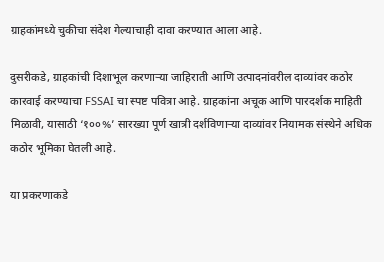ग्राहकांमध्ये चुकीचा संदेश गेल्याचाही दावा करण्यात आला आहे.

दुसरीकडे, ग्राहकांची दिशाभूल करणाऱ्या जाहिराती आणि उत्पादनांवरील दाव्यांवर कठोर कारवाई करण्याचा FSSAI चा स्पष्ट पवित्रा आहे. ग्राहकांना अचूक आणि पारदर्शक माहिती मिळावी, यासाठी ‘१००%’ सारख्या पूर्ण खात्री दर्शविणाऱ्या दाव्यांवर नियामक संस्थेने अधिक कठोर भूमिका घेतली आहे.

या प्रकरणाकडे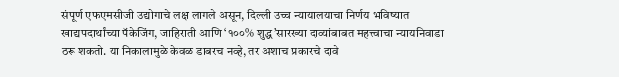संपूर्ण एफएमसीजी उद्योगाचे लक्ष लागले असून, दिल्ली उच्च न्यायालयाचा निर्णय भविष्यात खाद्यपदार्थांच्या पॅकेजिंग, जाहिराती आणि ‘१००% शुद्ध’सारख्या दाव्यांबाबत महत्त्वाचा न्यायनिवाडा ठरू शकतो. या निकालामुळे केवळ डाबरच नव्हे, तर अशाच प्रकारचे दावे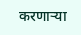करणाऱ्या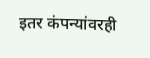इतर कंपन्यांवरही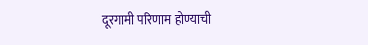दूरगामी परिणाम होण्याची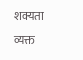शक्यता व्यक्त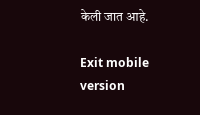केली जात आहे.

Exit mobile version